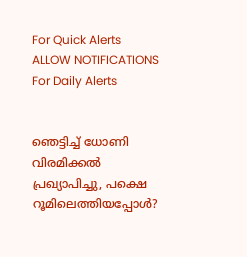For Quick Alerts
ALLOW NOTIFICATIONS
For Daily Alerts


ഞെട്ടിച്ച് ധോണി വിരമിക്കല്‍ പ്രഖ്യാപിച്ചു, പക്ഷെ റൂമിലെത്തിയപ്പോള്‍?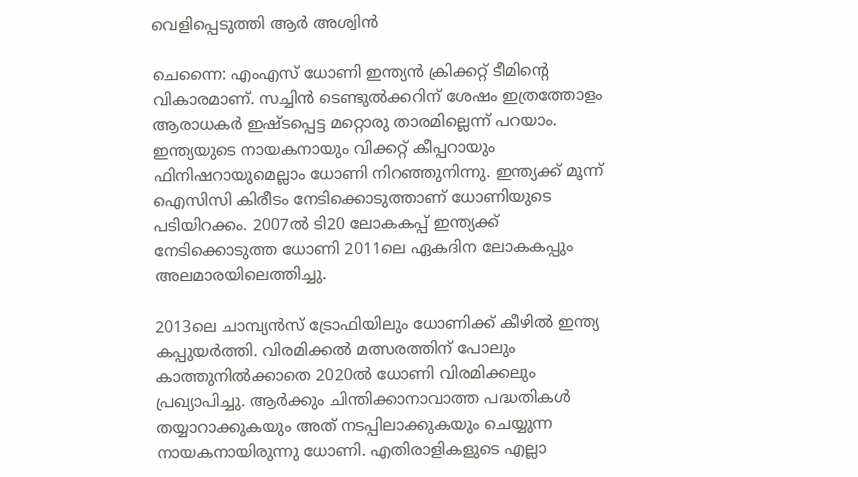വെളിപ്പെടുത്തി ആര്‍ അശ്വിന്‍

ചെന്നൈ: എംഎസ് ധോണി ഇന്ത്യന്‍ ക്രിക്കറ്റ് ടീമിന്റെ വികാരമാണ്. സച്ചിന്‍ ടെണ്ടുല്‍ക്കറിന് ശേഷം ഇത്രത്തോളം ആരാധകര്‍ ഇഷ്ടപ്പെട്ട മറ്റൊരു താരമില്ലെന്ന് പറയാം. ഇന്ത്യയുടെ നായകനായും വിക്കറ്റ് കീപ്പറായും ഫിനിഷറായുമെല്ലാം ധോണി നിറഞ്ഞുനിന്നു. ഇന്ത്യക്ക് മൂന്ന് ഐസിസി കിരീടം നേടിക്കൊടുത്താണ് ധോണിയുടെ പടിയിറക്കം. 2007ല്‍ ടി20 ലോകകപ്പ് ഇന്ത്യക്ക് നേടിക്കൊടുത്ത ധോണി 2011ലെ ഏകദിന ലോകകപ്പും അലമാരയിലെത്തിച്ചു.

2013ലെ ചാമ്പ്യന്‍സ് ട്രോഫിയിലും ധോണിക്ക് കീഴില്‍ ഇന്ത്യ കപ്പുയര്‍ത്തി. വിരമിക്കല്‍ മത്സരത്തിന് പോലും കാത്തുനില്‍ക്കാതെ 2020ല്‍ ധോണി വിരമിക്കലും പ്രഖ്യാപിച്ചു. ആര്‍ക്കും ചിന്തിക്കാനാവാത്ത പദ്ധതികള്‍ തയ്യാറാക്കുകയും അത് നടപ്പിലാക്കുകയും ചെയ്യുന്ന നായകനായിരുന്നു ധോണി. എതിരാളികളുടെ എല്ലാ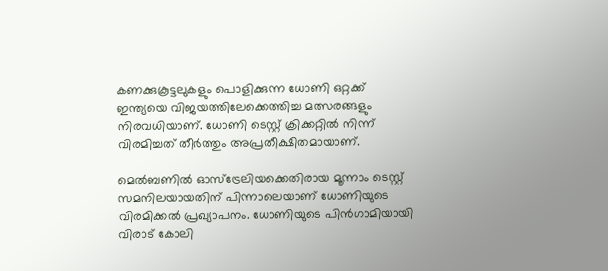കണക്കുകൂട്ടലുകളും പൊളിക്കുന്ന ധോണി ഒറ്റക്ക് ഇന്ത്യയെ വിജയത്തിലേക്കെത്തിച്ച മത്സരങ്ങളും നിരവധിയാണ്. ധോണി ടെസ്റ്റ് ക്രിക്കറ്റില്‍ നിന്ന് വിരമിച്ചത് തീര്‍ത്തും അപ്രതീക്ഷിതമായാണ്.

മെല്‍ബണില്‍ ഓസ്‌ട്രേലിയക്കെതിരായ മൂന്നാം ടെസ്റ്റ് സമനിലയായതിന് പിന്നാലെയാണ് ധോണിയുടെ വിരമിക്കല്‍ പ്രഖ്യാപനം. ധോണിയുടെ പിന്‍ഗാമിയായി വിരാട് കോലി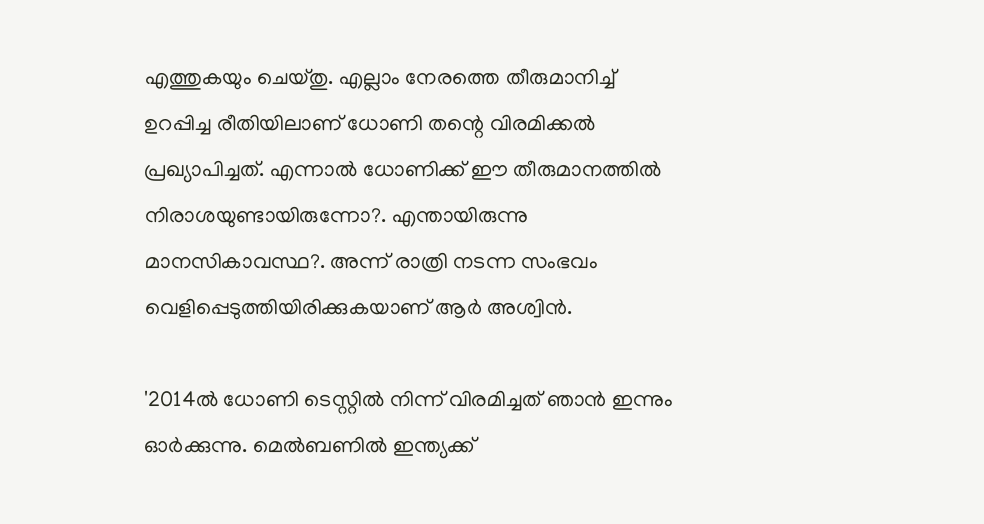എത്തുകയും ചെയ്തു. എല്ലാം നേരത്തെ തീരുമാനിച്ച് ഉറപ്പിച്ച രീതിയിലാണ് ധോണി തന്റെ വിരമിക്കല്‍ പ്രഖ്യാപിച്ചത്. എന്നാല്‍ ധോണിക്ക് ഈ തീരുമാനത്തില്‍ നിരാശയുണ്ടായിരുന്നോ?. എന്തായിരുന്നു മാനസികാവസ്ഥ?. അന്ന് രാത്രി നടന്ന സംഭവം വെളിപ്പെടുത്തിയിരിക്കുകയാണ് ആര്‍ അശ്വിന്‍.

'2014ല്‍ ധോണി ടെസ്റ്റില്‍ നിന്ന് വിരമിച്ചത് ഞാന്‍ ഇന്നും ഓര്‍ക്കുന്നു. മെല്‍ബണില്‍ ഇന്ത്യക്ക്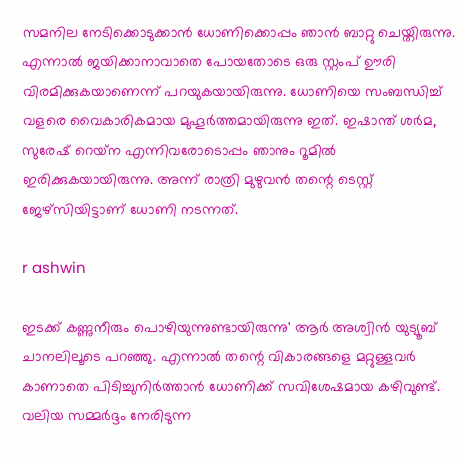സമനില നേടിക്കൊടുക്കാന്‍ ധോണിക്കൊപ്പം ഞാന്‍ ബാറ്റു ചെയ്തിരുന്നു. എന്നാല്‍ ജയിക്കാനാവാതെ പോയതോടെ ഒരു സ്റ്റംപ് ഊരി വിരമിക്കുകയാണെന്ന് പറയുകയായിരുന്നു. ധോണിയെ സംബന്ധിച്ച് വളരെ വൈകാരികമായ മുഹൂര്‍ത്തമായിരുന്നു ഇത്. ഇഷാന്ത് ശര്‍മ, സുരേഷ് റെയ്‌ന എന്നിവരോടൊപ്പം ഞാനും റൂമില്‍ ഇരിക്കുകയായിരുന്നു. അന്ന് രാത്രി മുഴുവന്‍ തന്റെ ടെസ്റ്റ് ജേഴ്‌സിയിട്ടാണ് ധോണി നടന്നത്.

r ashwin

ഇടക്ക് കണ്ണുനീരും പൊഴിയുന്നുണ്ടായിരുന്നു' ആര്‍ അശ്വിന്‍ യുട്യൂബ് ചാനലിലൂടെ പറഞ്ഞു. എന്നാല്‍ തന്റെ വികാരങ്ങളെ മറ്റുള്ളവര്‍ കാണാതെ പിടിച്ചുനിര്‍ത്താന്‍ ധോണിക്ക് സവിശേഷമായ കഴിവുണ്ട്. വലിയ സമ്മര്‍ദ്ദം നേരിടുന്ന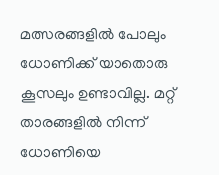മത്സരങ്ങളില്‍ പോലും ധോണിക്ക് യാതൊരു കൂസലും ഉണ്ടാവില്ല. മറ്റ് താരങ്ങളില്‍ നിന്ന് ധോണിയെ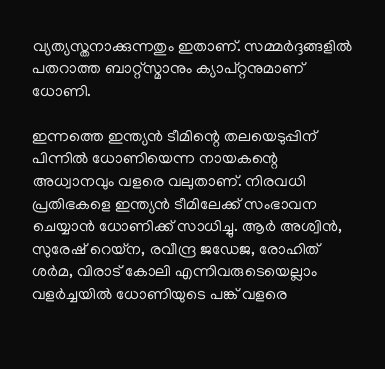വ്യത്യസ്തനാക്കുന്നതും ഇതാണ്. സമ്മര്‍ദ്ദങ്ങളില്‍ പതറാത്ത ബാറ്റ്‌സ്മാനും ക്യാപ്റ്റനുമാണ് ധോണി.

ഇന്നത്തെ ഇന്ത്യന്‍ ടീമിന്റെ തലയെടുപ്പിന് പിന്നില്‍ ധോണിയെന്ന നായകന്റെ അധ്വാനവും വളരെ വലുതാണ്. നിരവധി പ്രതിഭകളെ ഇന്ത്യന്‍ ടീമിലേക്ക് സംഭാവന ചെയ്യാന്‍ ധോണിക്ക് സാധിച്ചു. ആര്‍ അശ്വിന്‍, സുരേഷ് റെയ്‌ന, രവീന്ദ്ര ജഡേജ, രോഹിത് ശര്‍മ, വിരാട് കോലി എന്നിവരുടെയെല്ലാം വളര്‍ച്ചയില്‍ ധോണിയുടെ പങ്ക് വളരെ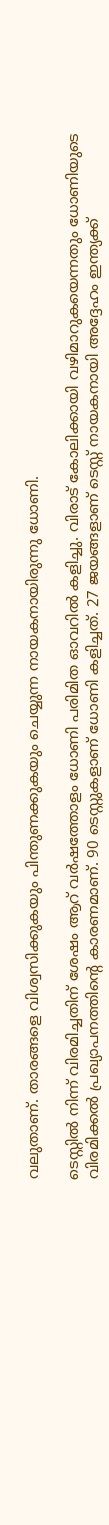വലുതാണ്. താരങ്ങളെ വിശ്വസിക്കുകയും പിന്തുണക്കുകയും ചെയ്യുന്ന നായകനായിരുന്നു ധോണി.

ടെസ്റ്റില്‍ നിന്ന് വിരമിച്ചതിന് ശേഷം ആറ് വര്‍ഷത്തോളം ധോണി പരിമിത ഓവറില്‍ കളിച്ചു. വിരാട് കോലിക്കായി വഴിമാറുകയെന്നതും ധോണിയുടെ വിരമിക്കല്‍ പ്രഖ്യാപനത്തിന്റെ കാരണമാണ്. 90 ടെസ്റ്റുകളാണ് ധോണി കളിച്ചത്. 27 ജയങ്ങളാണ് ടെസ്റ്റ് നായകനായി അദ്ദേഹം ഇന്ത്യക്ക്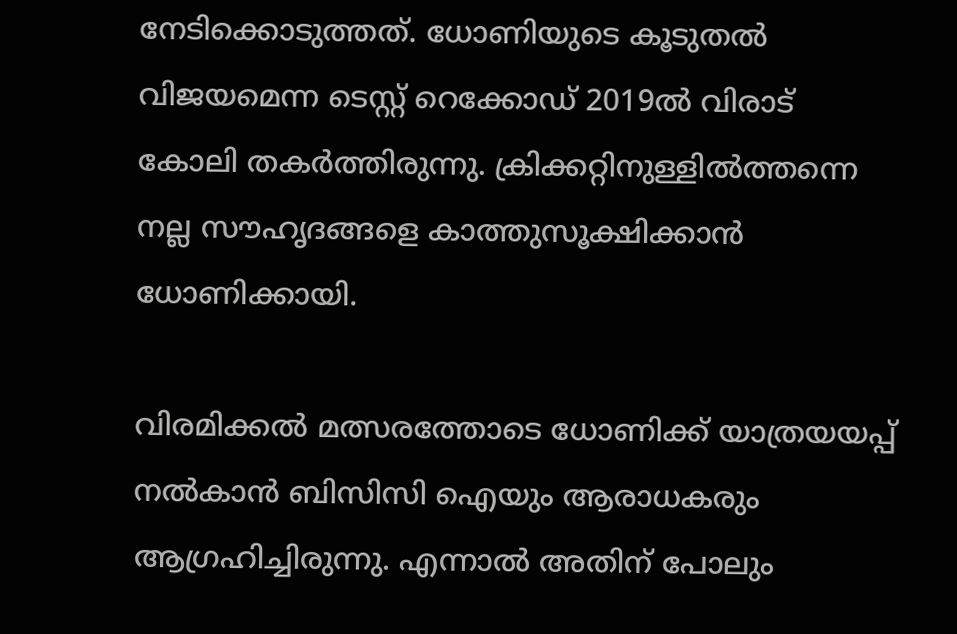നേടിക്കൊടുത്തത്. ധോണിയുടെ കൂടുതല്‍ വിജയമെന്ന ടെസ്റ്റ് റെക്കോഡ് 2019ല്‍ വിരാട് കോലി തകര്‍ത്തിരുന്നു. ക്രിക്കറ്റിനുള്ളില്‍ത്തന്നെ നല്ല സൗഹൃദങ്ങളെ കാത്തുസൂക്ഷിക്കാന്‍ ധോണിക്കായി.

വിരമിക്കല്‍ മത്സരത്തോടെ ധോണിക്ക് യാത്രയയപ്പ് നല്‍കാന്‍ ബിസിസി ഐയും ആരാധകരും ആഗ്രഹിച്ചിരുന്നു. എന്നാല്‍ അതിന് പോലും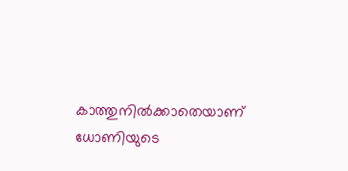കാത്തുനില്‍ക്കാതെയാണ് ധോണിയുടെ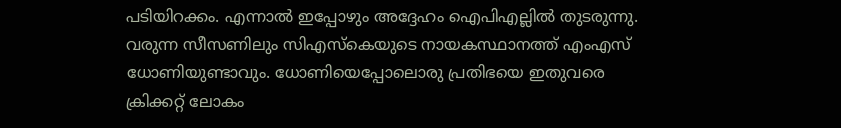പടിയിറക്കം. എന്നാല്‍ ഇപ്പോഴും അദ്ദേഹം ഐപിഎല്ലില്‍ തുടരുന്നു. വരുന്ന സീസണിലും സിഎസ്‌കെയുടെ നായകസ്ഥാനത്ത് എംഎസ് ധോണിയുണ്ടാവും. ധോണിയെപ്പോലൊരു പ്രതിഭയെ ഇതുവരെ ക്രിക്കറ്റ് ലോകം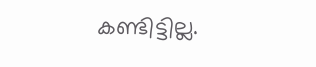കണ്ടിട്ടില്ല.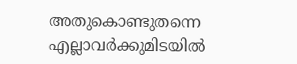അതുകൊണ്ടുതന്നെ എല്ലാവര്‍ക്കുമിടയില്‍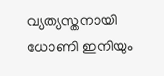വ്യത്യസ്തനായി ധോണി ഇനിയും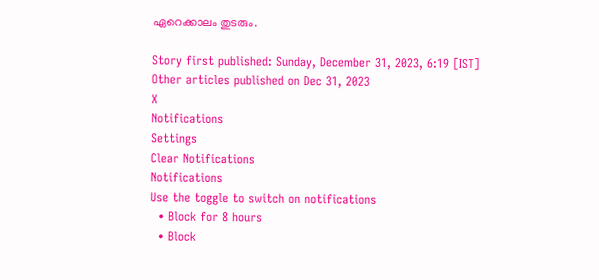ഏറെക്കാലം തുടരും.

Story first published: Sunday, December 31, 2023, 6:19 [IST]
Other articles published on Dec 31, 2023
X
Notifications
Settings
Clear Notifications
Notifications
Use the toggle to switch on notifications
  • Block for 8 hours
  • Block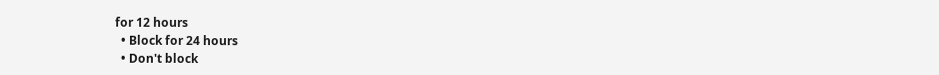for 12 hours
  • Block for 24 hours
  • Don't block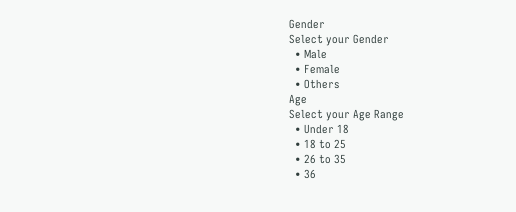Gender
Select your Gender
  • Male
  • Female
  • Others
Age
Select your Age Range
  • Under 18
  • 18 to 25
  • 26 to 35
  • 36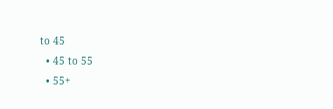to 45
  • 45 to 55
  • 55+